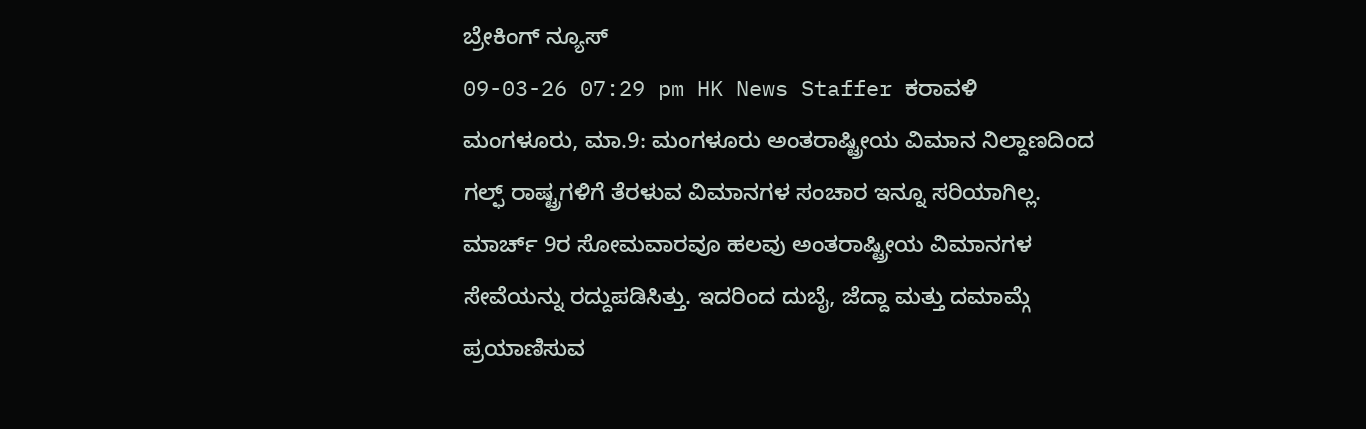ಬ್ರೇಕಿಂಗ್ ನ್ಯೂಸ್
09-03-26 07:29 pm HK News Staffer ಕರಾವಳಿ
ಮಂಗಳೂರು, ಮಾ.9: ಮಂಗಳೂರು ಅಂತರಾಷ್ಟ್ರೀಯ ವಿಮಾನ ನಿಲ್ದಾಣದಿಂದ ಗಲ್ಫ್ ರಾಷ್ಟ್ರಗಳಿಗೆ ತೆರಳುವ ವಿಮಾನಗಳ ಸಂಚಾರ ಇನ್ನೂ ಸರಿಯಾಗಿಲ್ಲ. ಮಾರ್ಚ್ 9ರ ಸೋಮವಾರವೂ ಹಲವು ಅಂತರಾಷ್ಟ್ರೀಯ ವಿಮಾನಗಳ ಸೇವೆಯನ್ನು ರದ್ದುಪಡಿಸಿತ್ತು. ಇದರಿಂದ ದುಬೈ, ಜೆದ್ದಾ ಮತ್ತು ದಮಾಮ್ಗೆ ಪ್ರಯಾಣಿಸುವ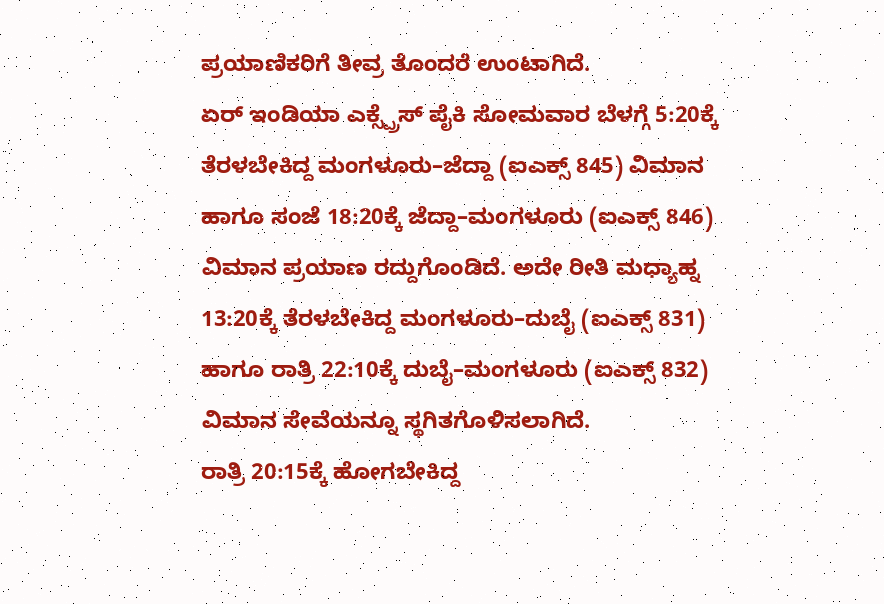ಪ್ರಯಾಣಿಕರಿಗೆ ತೀವ್ರ ತೊಂದರೆ ಉಂಟಾಗಿದೆ.
ಏರ್ ಇಂಡಿಯಾ ಎಕ್ಸ್ಪ್ರೆಸ್ ಪೈಕಿ ಸೋಮವಾರ ಬೆಳಗ್ಗೆ 5:20ಕ್ಕೆ ತೆರಳಬೇಕಿದ್ದ ಮಂಗಳೂರು–ಜೆದ್ದಾ (ಐಎಕ್ಸ್ 845) ವಿಮಾನ ಹಾಗೂ ಸಂಜೆ 18:20ಕ್ಕೆ ಜೆದ್ದಾ–ಮಂಗಳೂರು (ಐಎಕ್ಸ್ 846) ವಿಮಾನ ಪ್ರಯಾಣ ರದ್ದುಗೊಂಡಿದೆ. ಅದೇ ರೀತಿ ಮಧ್ಯಾಹ್ನ 13:20ಕ್ಕೆ ತೆರಳಬೇಕಿದ್ದ ಮಂಗಳೂರು–ದುಬೈ (ಐಎಕ್ಸ್ 831) ಹಾಗೂ ರಾತ್ರಿ 22:10ಕ್ಕೆ ದುಬೈ–ಮಂಗಳೂರು (ಐಎಕ್ಸ್ 832) ವಿಮಾನ ಸೇವೆಯನ್ನೂ ಸ್ಥಗಿತಗೊಳಿಸಲಾಗಿದೆ.
ರಾತ್ರಿ 20:15ಕ್ಕೆ ಹೋಗಬೇಕಿದ್ದ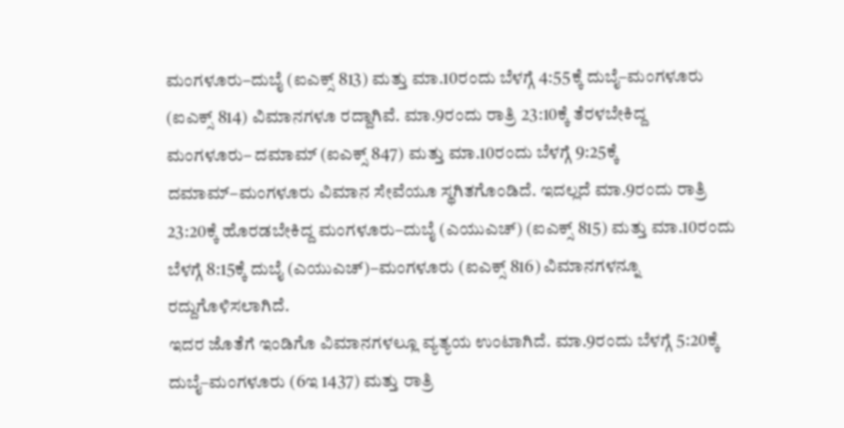ಮಂಗಳೂರು–ದುಬೈ (ಐಎಕ್ಸ್ 813) ಮತ್ತು ಮಾ.10ರಂದು ಬೆಳಗ್ಗೆ 4:55ಕ್ಕೆ ದುಬೈ–ಮಂಗಳೂರು (ಐಎಕ್ಸ್ 814) ವಿಮಾನಗಳೂ ರದ್ದಾಗಿವೆ. ಮಾ.9ರಂದು ರಾತ್ರಿ 23:10ಕ್ಕೆ ತೆರಳಬೇಕಿದ್ದ ಮಂಗಳೂರು– ದಮಾಮ್ (ಐಎಕ್ಸ್ 847) ಮತ್ತು ಮಾ.10ರಂದು ಬೆಳಗ್ಗೆ 9:25ಕ್ಕೆ ದಮಾಮ್–ಮಂಗಳೂರು ವಿಮಾನ ಸೇವೆಯೂ ಸ್ಥಗಿತಗೊಂಡಿದೆ. ಇದಲ್ಲದೆ ಮಾ.9ರಂದು ರಾತ್ರಿ 23:20ಕ್ಕೆ ಹೊರಡಬೇಕಿದ್ದ ಮಂಗಳೂರು–ದುಬೈ (ಎಯುಎಚ್) (ಐಎಕ್ಸ್ 815) ಮತ್ತು ಮಾ.10ರಂದು ಬೆಳಗ್ಗೆ 8:15ಕ್ಕೆ ದುಬೈ (ಎಯುಎಚ್)–ಮಂಗಳೂರು (ಐಎಕ್ಸ್ 816) ವಿಮಾನಗಳನ್ನೂ ರದ್ದುಗೊಳಿಸಲಾಗಿದೆ.
ಇದರ ಜೊತೆಗೆ ಇಂಡಿಗೊ ವಿಮಾನಗಳಲ್ಲೂ ವ್ಯತ್ಯಯ ಉಂಟಾಗಿದೆ. ಮಾ.9ರಂದು ಬೆಳಗ್ಗೆ 5:20ಕ್ಕೆ ದುಬೈ–ಮಂಗಳೂರು (6ಇ 1437) ಮತ್ತು ರಾತ್ರಿ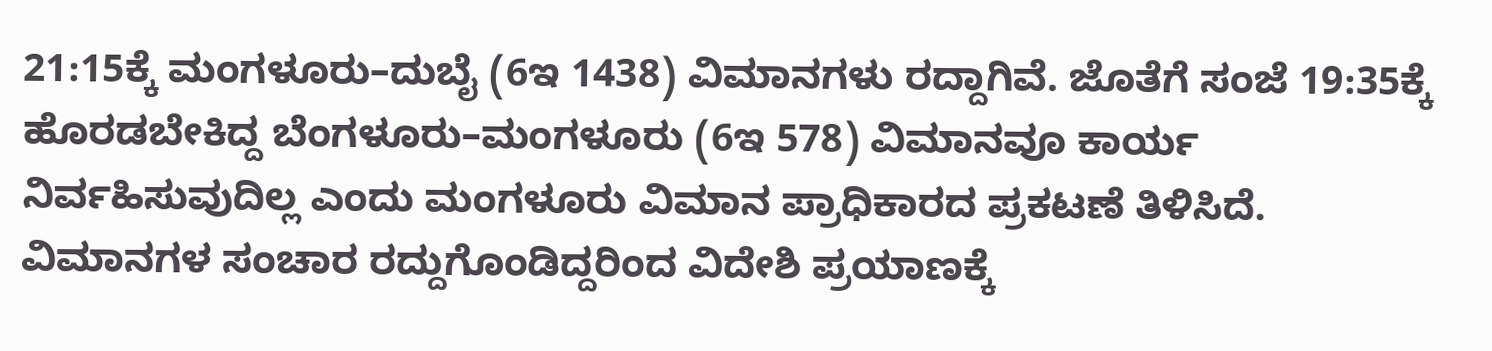21:15ಕ್ಕೆ ಮಂಗಳೂರು–ದುಬೈ (6ಇ 1438) ವಿಮಾನಗಳು ರದ್ದಾಗಿವೆ. ಜೊತೆಗೆ ಸಂಜೆ 19:35ಕ್ಕೆ ಹೊರಡಬೇಕಿದ್ದ ಬೆಂಗಳೂರು–ಮಂಗಳೂರು (6ಇ 578) ವಿಮಾನವೂ ಕಾರ್ಯ ನಿರ್ವಹಿಸುವುದಿಲ್ಲ ಎಂದು ಮಂಗಳೂರು ವಿಮಾನ ಪ್ರಾಧಿಕಾರದ ಪ್ರಕಟಣೆ ತಿಳಿಸಿದೆ. ವಿಮಾನಗಳ ಸಂಚಾರ ರದ್ದುಗೊಂಡಿದ್ದರಿಂದ ವಿದೇಶಿ ಪ್ರಯಾಣಕ್ಕೆ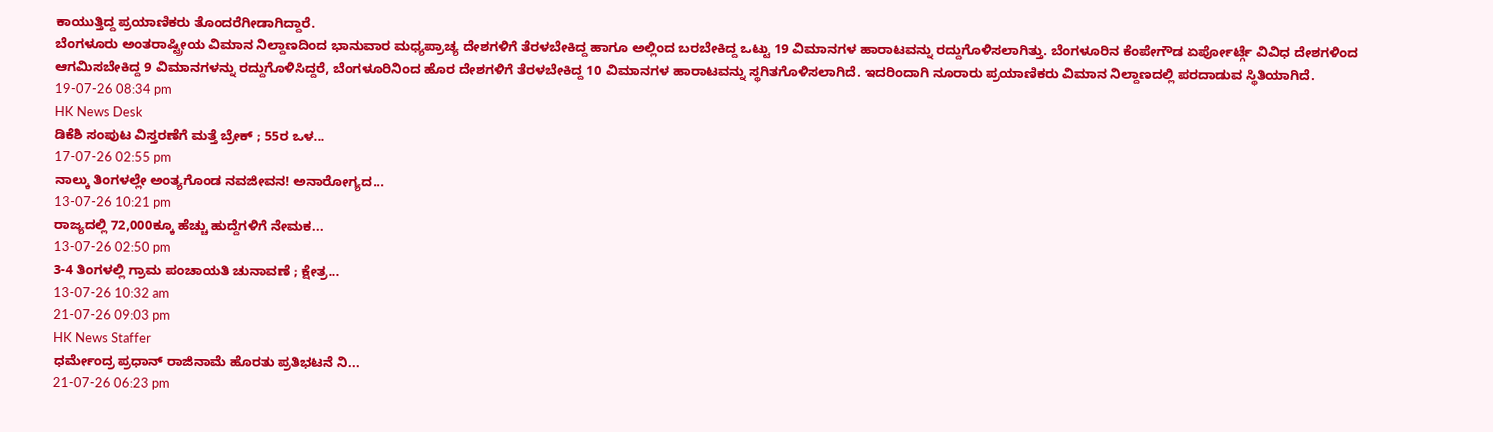ಕಾಯುತ್ತಿದ್ದ ಪ್ರಯಾಣಿಕರು ತೊಂದರೆಗೀಡಾಗಿದ್ದಾರೆ.
ಬೆಂಗಳೂರು ಅಂತರಾಷ್ಟ್ರೀಯ ವಿಮಾನ ನಿಲ್ದಾಣದಿಂದ ಭಾನುವಾರ ಮಧ್ಯಪ್ರಾಚ್ಯ ದೇಶಗಳಿಗೆ ತೆರಳಬೇಕಿದ್ದ ಹಾಗೂ ಅಲ್ಲಿಂದ ಬರಬೇಕಿದ್ದ ಒಟ್ಟು 19 ವಿಮಾನಗಳ ಹಾರಾಟವನ್ನು ರದ್ದುಗೊಳಿಸಲಾಗಿತ್ತು. ಬೆಂಗಳೂರಿನ ಕೆಂಪೇಗೌಡ ಏರ್ಪೋರ್ಟ್ಗೆ ವಿವಿಧ ದೇಶಗಳಿಂದ ಆಗಮಿಸಬೇಕಿದ್ದ 9 ವಿಮಾನಗಳನ್ನು ರದ್ದುಗೊಳಿಸಿದ್ದರೆ, ಬೆಂಗಳೂರಿನಿಂದ ಹೊರ ದೇಶಗಳಿಗೆ ತೆರಳಬೇಕಿದ್ದ 10 ವಿಮಾನಗಳ ಹಾರಾಟವನ್ನು ಸ್ಥಗಿತಗೊಳಿಸಲಾಗಿದೆ. ಇದರಿಂದಾಗಿ ನೂರಾರು ಪ್ರಯಾಣಿಕರು ವಿಮಾನ ನಿಲ್ದಾಣದಲ್ಲಿ ಪರದಾಡುವ ಸ್ಥಿತಿಯಾಗಿದೆ.
19-07-26 08:34 pm
HK News Desk
ಡಿಕೆಶಿ ಸಂಪುಟ ವಿಸ್ತರಣೆಗೆ ಮತ್ತೆ ಬ್ರೇಕ್ ; 55ರ ಒಳ...
17-07-26 02:55 pm
ನಾಲ್ಕು ತಿಂಗಳಲ್ಲೇ ಅಂತ್ಯಗೊಂಡ ನವಜೀವನ! ಅನಾರೋಗ್ಯದ...
13-07-26 10:21 pm
ರಾಜ್ಯದಲ್ಲಿ 72,000ಕ್ಕೂ ಹೆಚ್ಚು ಹುದ್ದೆಗಳಿಗೆ ನೇಮಕ...
13-07-26 02:50 pm
3-4 ತಿಂಗಳಲ್ಲಿ ಗ್ರಾಮ ಪಂಚಾಯತಿ ಚುನಾವಣೆ ; ಕ್ಷೇತ್ರ...
13-07-26 10:32 am
21-07-26 09:03 pm
HK News Staffer
ಧರ್ಮೇಂದ್ರ ಪ್ರಧಾನ್ ರಾಜಿನಾಮೆ ಹೊರತು ಪ್ರತಿಭಟನೆ ನಿ...
21-07-26 06:23 pm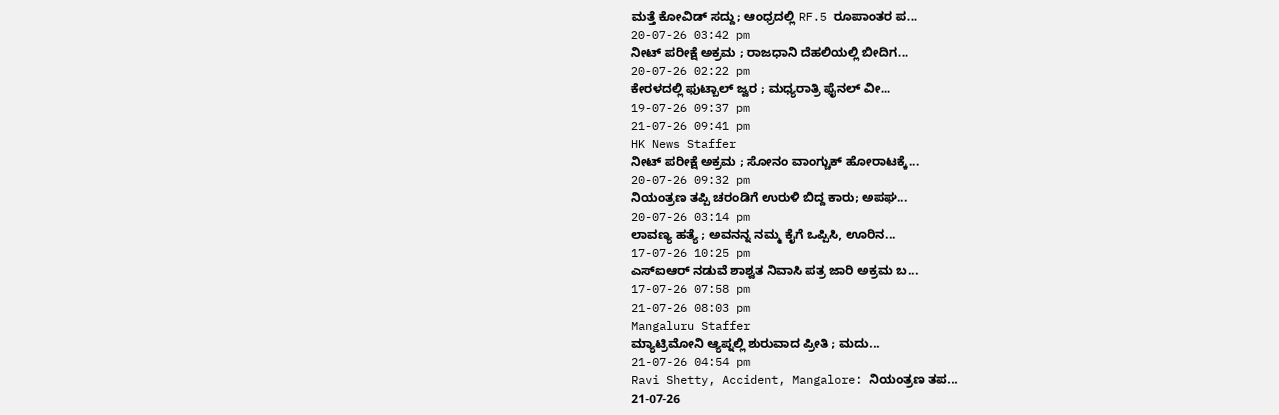ಮತ್ತೆ ಕೋವಿಡ್ ಸದ್ದು; ಆಂಧ್ರದಲ್ಲಿ RF.5 ರೂಪಾಂತರ ಪ...
20-07-26 03:42 pm
ನೀಟ್ ಪರೀಕ್ಷೆ ಅಕ್ರಮ ; ರಾಜಧಾನಿ ದೆಹಲಿಯಲ್ಲಿ ಬೀದಿಗ...
20-07-26 02:22 pm
ಕೇರಳದಲ್ಲಿ ಫುಟ್ಬಾಲ್ ಜ್ವರ ; ಮಧ್ಯರಾತ್ರಿ ಫೈನಲ್ ವೀ...
19-07-26 09:37 pm
21-07-26 09:41 pm
HK News Staffer
ನೀಟ್ ಪರೀಕ್ಷೆ ಅಕ್ರಮ ; ಸೋನಂ ವಾಂಗ್ಚುಕ್ ಹೋರಾಟಕ್ಕೆ...
20-07-26 09:32 pm
ನಿಯಂತ್ರಣ ತಪ್ಪಿ ಚರಂಡಿಗೆ ಉರುಳಿ ಬಿದ್ದ ಕಾರು; ಅಪಘ...
20-07-26 03:14 pm
ಲಾವಣ್ಯ ಹತ್ಯೆ ; ಅವನನ್ನ ನಮ್ಮ ಕೈಗೆ ಒಪ್ಪಿಸಿ, ಊರಿನ...
17-07-26 10:25 pm
ಎಸ್ಐಆರ್ ನಡುವೆ ಶಾಶ್ವತ ನಿವಾಸಿ ಪತ್ರ ಜಾರಿ ಅಕ್ರಮ ಬ...
17-07-26 07:58 pm
21-07-26 08:03 pm
Mangaluru Staffer
ಮ್ಯಾಟ್ರಿಮೋನಿ ಆ್ಯಪ್ನಲ್ಲಿ ಶುರುವಾದ ಪ್ರೀತಿ ; ಮದು...
21-07-26 04:54 pm
Ravi Shetty, Accident, Mangalore: ನಿಯಂತ್ರಣ ತಪ...
21-07-26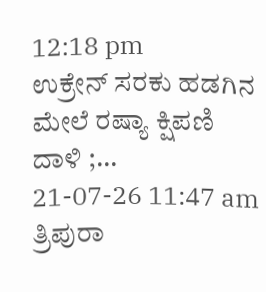12:18 pm
ಉಕ್ರೇನ್ ಸರಕು ಹಡಗಿನ ಮೇಲೆ ರಷ್ಯಾ ಕ್ಷಿಪಣಿ ದಾಳಿ ;...
21-07-26 11:47 am
ತ್ರಿಪುರಾ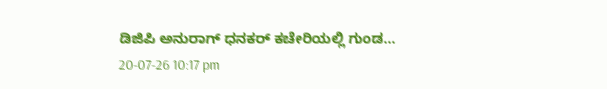ಡಿಜಿಪಿ ಅನುರಾಗ್ ಧನಕರ್ ಕಚೇರಿಯಲ್ಲಿ ಗುಂಡ...
20-07-26 10:17 pm